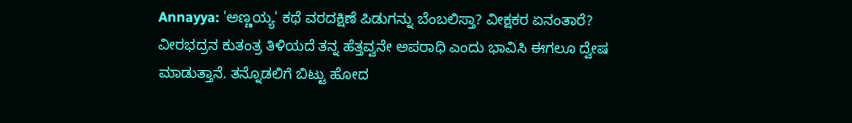Annayya: 'ಅಣ್ಣಯ್ಯ' ಕಥೆ ವರದಕ್ಷಿಣೆ ಪಿಡುಗನ್ನು ಬೆಂಬಲಿಸ್ತಾ? ವೀಕ್ಷಕರ ಏನಂತಾರೆ?
ವೀರಭದ್ರನ ಕುತಂತ್ರ ತಿಳಿಯದೆ ತನ್ನ ಹೆತ್ತವ್ವನೇ ಅಪರಾಧಿ ಎಂದು ಭಾವಿಸಿ ಈಗಲೂ ದ್ವೇಷ ಮಾಡುತ್ತಾನೆ. ತನ್ನೊಡಲಿಗೆ ಬಿಟ್ಟು ಹೋದ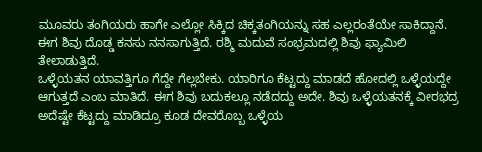ಮೂವರು ತಂಗಿಯರು ಹಾಗೇ ಎಲ್ಲೋ ಸಿಕ್ಕಿದ ಚಿಕ್ಕತಂಗಿಯನ್ನು ಸಹ ಎಲ್ಲರಂತೆಯೇ ಸಾಕಿದ್ದಾನೆ. ಈಗ ಶಿವು ದೊಡ್ಡ ಕನಸು ನನಸಾಗುತ್ತಿದೆ. ರಶ್ಮಿ ಮದುವೆ ಸಂಭ್ರಮದಲ್ಲಿ ಶಿವು ಫ್ಯಾಮಿಲಿ ತೇಲಾಡುತ್ತಿದೆ.
ಒಳ್ಳೆಯತನ ಯಾವತ್ತಿಗೂ ಗೆದ್ದೇ ಗೆಲ್ಲಬೇಕು. ಯಾರಿಗೂ ಕೆಟ್ಟದ್ದು ಮಾಡದೆ ಹೋದಲ್ಲಿ ಒಳ್ಳೆಯದ್ದೇ ಆಗುತ್ತದೆ ಎಂಬ ಮಾತಿದೆ. ಈಗ ಶಿವು ಬದುಕಲ್ಲೂ ನಡೆದದ್ದು ಅದೇ. ಶಿವು ಒಳ್ಳೆಯತನಕ್ಕೆ ವೀರಭದ್ರ ಅದೆಷ್ಟೇ ಕೆಟ್ಟದ್ದು ಮಾಡಿದ್ರೂ ಕೂಡ ದೇವರೊಬ್ಬ ಒಳ್ಳೆಯ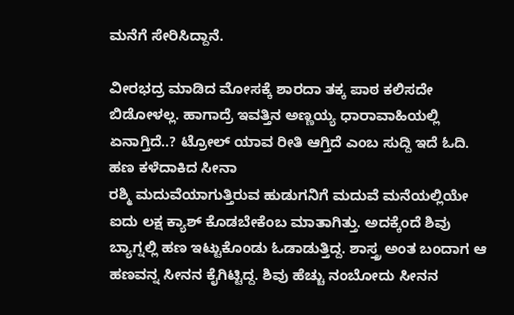ಮನೆಗೆ ಸೇರಿಸಿದ್ದಾನೆ.

ವೀರಭದ್ರ ಮಾಡಿದ ಮೋಸಕ್ಕೆ ಶಾರದಾ ತಕ್ಕ ಪಾಠ ಕಲಿಸದೇ ಬಿಡೋಳಲ್ಲ. ಹಾಗಾದ್ರೆ ಇವತ್ತಿನ ಅಣ್ಣಯ್ಯ ಧಾರಾವಾಹಿಯಲ್ಲಿ ಏನಾಗ್ತಿದೆ..? ಟ್ರೋಲ್ ಯಾವ ರೀತಿ ಆಗ್ತಿದೆ ಎಂಬ ಸುದ್ದಿ ಇದೆ ಓದಿ.
ಹಣ ಕಳೆದಾಕಿದ ಸೀನಾ
ರಶ್ಮಿ ಮದುವೆಯಾಗುತ್ತಿರುವ ಹುಡುಗನಿಗೆ ಮದುವೆ ಮನೆಯಲ್ಲಿಯೇ ಐದು ಲಕ್ಷ ಕ್ಯಾಶ್ ಕೊಡಬೇಕೆಂಬ ಮಾತಾಗಿತ್ತು. ಅದಕ್ಕೆಂದೆ ಶಿವು ಬ್ಯಾಗ್ನಲ್ಲಿ ಹಣ ಇಟ್ಟುಕೊಂಡು ಓಡಾಡುತ್ತಿದ್ದ. ಶಾಸ್ತ್ರ ಅಂತ ಬಂದಾಗ ಆ ಹಣವನ್ನ ಸೀನನ ಕೈಗಿಟ್ಟಿದ್ದ. ಶಿವು ಹೆಚ್ಚು ನಂಬೋದು ಸೀನನ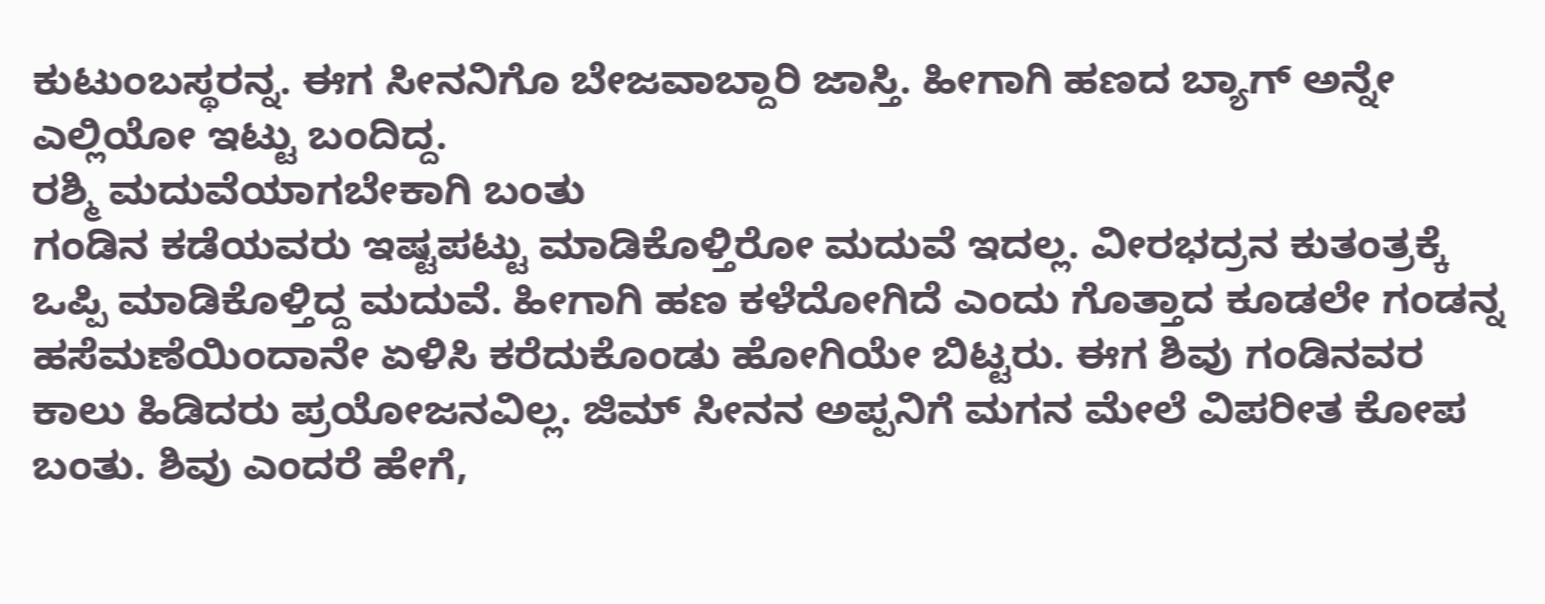ಕುಟುಂಬಸ್ಥರನ್ನ. ಈಗ ಸೀನನಿಗೊ ಬೇಜವಾಬ್ದಾರಿ ಜಾಸ್ತಿ. ಹೀಗಾಗಿ ಹಣದ ಬ್ಯಾಗ್ ಅನ್ನೇ ಎಲ್ಲಿಯೋ ಇಟ್ಟು ಬಂದಿದ್ದ.
ರಶ್ಮಿ ಮದುವೆಯಾಗಬೇಕಾಗಿ ಬಂತು
ಗಂಡಿನ ಕಡೆಯವರು ಇಷ್ಟಪಟ್ಟು ಮಾಡಿಕೊಳ್ತಿರೋ ಮದುವೆ ಇದಲ್ಲ. ವೀರಭದ್ರನ ಕುತಂತ್ರಕ್ಕೆ ಒಪ್ಪಿ ಮಾಡಿಕೊಳ್ತಿದ್ದ ಮದುವೆ. ಹೀಗಾಗಿ ಹಣ ಕಳೆದೋಗಿದೆ ಎಂದು ಗೊತ್ತಾದ ಕೂಡಲೇ ಗಂಡನ್ನ ಹಸೆಮಣೆಯಿಂದಾನೇ ಏಳಿಸಿ ಕರೆದುಕೊಂಡು ಹೋಗಿಯೇ ಬಿಟ್ಟರು. ಈಗ ಶಿವು ಗಂಡಿನವರ ಕಾಲು ಹಿಡಿದರು ಪ್ರಯೋಜನವಿಲ್ಲ. ಜಿಮ್ ಸೀನನ ಅಪ್ಪನಿಗೆ ಮಗನ ಮೇಲೆ ವಿಪರೀತ ಕೋಪ ಬಂತು. ಶಿವು ಎಂದರೆ ಹೇಗೆ,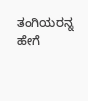ತಂಗಿಯರನ್ನ ಹೇಗೆ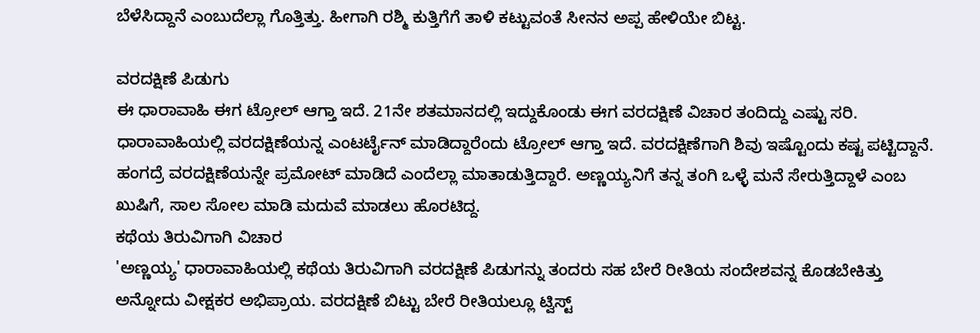ಬೆಳೆಸಿದ್ದಾನೆ ಎಂಬುದೆಲ್ಲಾ ಗೊತ್ತಿತ್ತು. ಹೀಗಾಗಿ ರಶ್ಮಿ ಕುತ್ತಿಗೆಗೆ ತಾಳಿ ಕಟ್ಟುವಂತೆ ಸೀನನ ಅಪ್ಪ ಹೇಳಿಯೇ ಬಿಟ್ಟ.

ವರದಕ್ಷಿಣೆ ಪಿಡುಗು
ಈ ಧಾರಾವಾಹಿ ಈಗ ಟ್ರೋಲ್ ಆಗ್ತಾ ಇದೆ. 21ನೇ ಶತಮಾನದಲ್ಲಿ ಇದ್ದುಕೊಂಡು ಈಗ ವರದಕ್ಷಿಣೆ ವಿಚಾರ ತಂದಿದ್ದು ಎಷ್ಟು ಸರಿ. ಧಾರಾವಾಹಿಯಲ್ಲಿ ವರದಕ್ಷಿಣೆಯನ್ನ ಎಂಟರ್ಟೈನ್ ಮಾಡಿದ್ದಾರೆಂದು ಟ್ರೋಲ್ ಆಗ್ತಾ ಇದೆ. ವರದಕ್ಷಿಣೆಗಾಗಿ ಶಿವು ಇಷ್ಟೊಂದು ಕಷ್ಟ ಪಟ್ಟಿದ್ದಾನೆ. ಹಂಗದ್ರೆ ವರದಕ್ಷಿಣೆಯನ್ನೇ ಪ್ರಮೋಟ್ ಮಾಡಿದೆ ಎಂದೆಲ್ಲಾ ಮಾತಾಡುತ್ತಿದ್ದಾರೆ. ಅಣ್ಣಯ್ಯನಿಗೆ ತನ್ನ ತಂಗಿ ಒಳ್ಳೆ ಮನೆ ಸೇರುತ್ತಿದ್ದಾಳೆ ಎಂಬ ಖುಷಿಗೆ, ಸಾಲ ಸೋಲ ಮಾಡಿ ಮದುವೆ ಮಾಡಲು ಹೊರಟಿದ್ದ.
ಕಥೆಯ ತಿರುವಿಗಾಗಿ ವಿಚಾರ
'ಅಣ್ಣಯ್ಯ' ಧಾರಾವಾಹಿಯಲ್ಲಿ ಕಥೆಯ ತಿರುವಿಗಾಗಿ ವರದಕ್ಷಿಣೆ ಪಿಡುಗನ್ನು ತಂದರು ಸಹ ಬೇರೆ ರೀತಿಯ ಸಂದೇಶವನ್ನ ಕೊಡಬೇಕಿತ್ತು ಅನ್ನೋದು ವೀಕ್ಷಕರ ಅಭಿಪ್ರಾಯ. ವರದಕ್ಷಿಣೆ ಬಿಟ್ಟು ಬೇರೆ ರೀತಿಯಲ್ಲೂ ಟ್ವಿಸ್ಟ್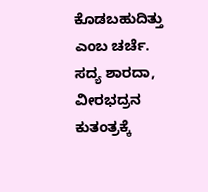ಕೊಡಬಹುದಿತ್ತು ಎಂಬ ಚರ್ಚೆ. ಸದ್ಯ ಶಾರದಾ, ವೀರಭದ್ರನ ಕುತಂತ್ರಕ್ಕೆ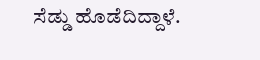ಸೆಡ್ಡು ಹೊಡೆದಿದ್ದಾಳೆ.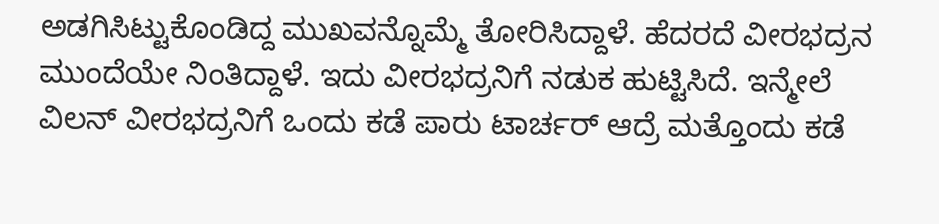ಅಡಗಿಸಿಟ್ಟುಕೊಂಡಿದ್ದ ಮುಖವನ್ನೊಮ್ಮೆ ತೋರಿಸಿದ್ದಾಳೆ. ಹೆದರದೆ ವೀರಭದ್ರನ ಮುಂದೆಯೇ ನಿಂತಿದ್ದಾಳೆ. ಇದು ವೀರಭದ್ರನಿಗೆ ನಡುಕ ಹುಟ್ಟಿಸಿದೆ. ಇನ್ಮೇಲೆ ವಿಲನ್ ವೀರಭದ್ರನಿಗೆ ಒಂದು ಕಡೆ ಪಾರು ಟಾರ್ಚರ್ ಆದ್ರೆ ಮತ್ತೊಂದು ಕಡೆ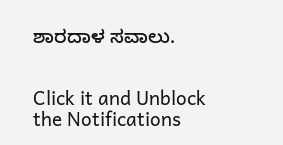ಶಾರದಾಳ ಸವಾಲು.


Click it and Unblock the Notifications